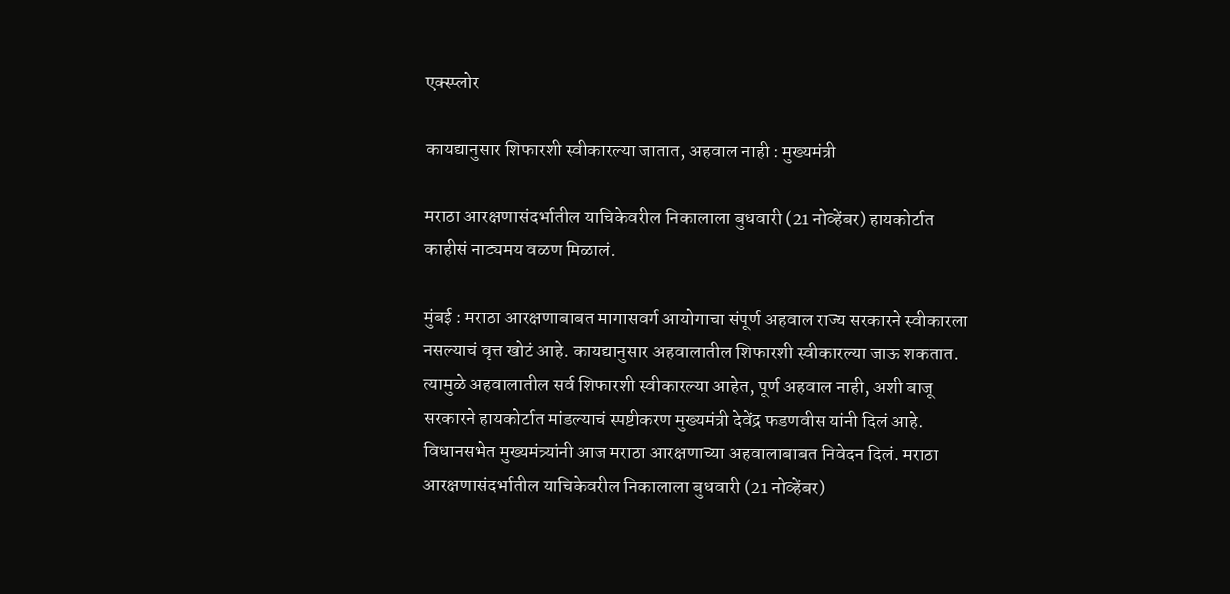एक्स्प्लोर

कायद्यानुसार शिफारशी स्वीकारल्या जातात, अहवाल नाही : मुख्यमंत्री

मराठा आरक्षणासंदर्भातील याचिकेवरील निकालाला बुधवारी (21 नोव्हेंबर) हायकोर्टात काहीसं नाट्यमय वळण मिळालं.

मुंबई : मराठा आरक्षणाबाबत मागासवर्ग आयोगाचा संपूर्ण अहवाल राज्य सरकारने स्वीकारला नसल्याचं वृत्त खोटं आहे. कायद्यानुसार अहवालातील शिफारशी स्वीकारल्या जाऊ शकतात. त्यामुळे अहवालातील सर्व शिफारशी स्वीकारल्या आहेत, पूर्ण अहवाल नाही, अशी बाजू सरकारने हायकोर्टात मांडल्याचं स्पष्टीकरण मुख्यमंत्री देवेंद्र फडणवीस यांनी दिलं आहे. विधानसभेत मुख्यमंत्र्यांनी आज मराठा आरक्षणाच्या अहवालाबाबत निवेदन दिलं. मराठा आरक्षणासंदर्भातील याचिकेवरील निकालाला बुधवारी (21 नोव्हेंबर)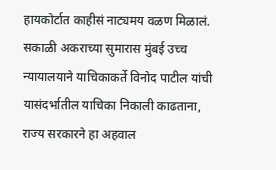हायकोर्टात काहीसं नाट्यमय वळण मिळालं. सकाळी अकराच्या सुमारास मुंबई उच्च न्यायालयाने याचिकाकर्ते विनोद पाटील यांची यासंदर्भातील याचिका निकाली काढताना, राज्य सरकारने हा अहवाल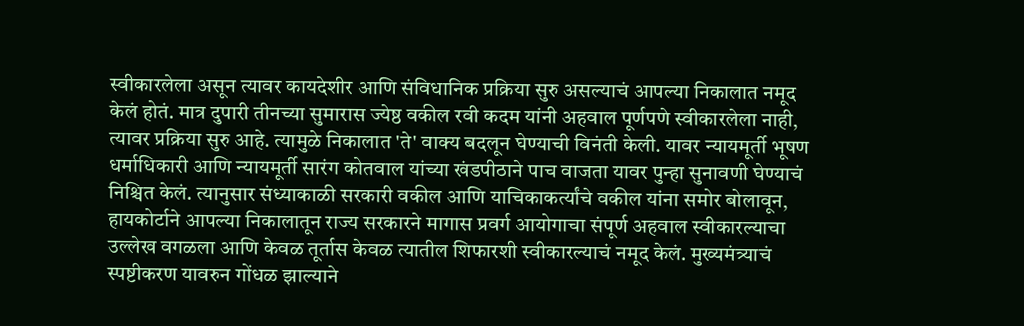स्वीकारलेला असून त्यावर कायदेशीर आणि संविधानिक प्रक्रिया सुरु असल्याचं आपल्या निकालात नमूद केलं होतं. मात्र दुपारी तीनच्या सुमारास ज्येष्ठ वकील रवी कदम यांनी अहवाल पूर्णपणे स्वीकारलेला नाही, त्यावर प्रक्रिया सुरु आहे. त्यामुळे निकालात 'ते' वाक्य बदलून घेण्याची विनंती केली. यावर न्यायमूर्ती भूषण धर्माधिकारी आणि न्यायमूर्ती सारंग कोतवाल यांच्या खंडपीठाने पाच वाजता यावर पुन्हा सुनावणी घेण्याचं निश्चित केलं. त्यानुसार संध्याकाळी सरकारी वकील आणि याचिकाकर्त्यांचे वकील यांना समोर बोलावून, हायकोर्टाने आपल्या निकालातून राज्य सरकारने मागास प्रवर्ग आयोगाचा संपूर्ण अहवाल स्वीकारल्याचा उल्लेख वगळला आणि केवळ तूर्तास केवळ त्यातील शिफारशी स्वीकारल्याचं नमूद केलं. मुख्यमंत्र्याचं स्पष्टीकरण यावरुन गोंधळ झाल्याने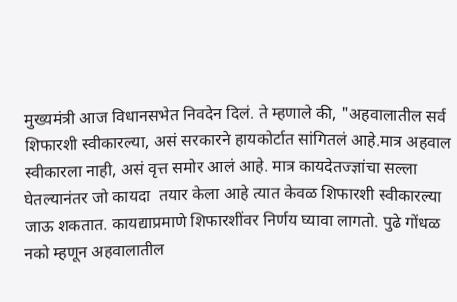मुख्यमंत्री आज विधानसभेत निवदेन दिलं. ते म्हणाले की, "अहवालातील सर्व शिफारशी स्वीकारल्या, असं सरकारने हायकोर्टात सांगितलं आहे.मात्र अहवाल स्वीकारला नाही, असं वृत्त समोर आलं आहे. मात्र कायदेतज्ज्ञांचा सल्ला घेतल्यानंतर जो कायदा  तयार केला आहे त्यात केवळ शिफारशी स्वीकारल्या जाऊ शकतात. कायद्याप्रमाणे शिफारशींवर निर्णय घ्यावा लागतो. पुढे गोंधळ नको म्हणून अहवालातील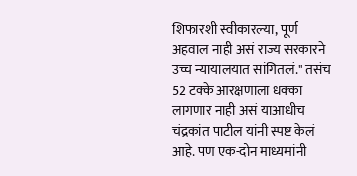शिफारशी स्वीकारल्या, पूर्ण अहवाल नाही असं राज्य सरकारने उच्च न्यायालयात सांगितलं." तसंच 52 टक्के आरक्षणाला धक्का लागणार नाही असं याआधीच चंद्रकांत पाटील यांनी स्पष्ट केलं आहे. पण एक-दोन माध्यमांनी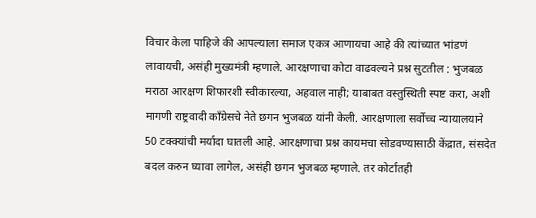विचार केला पाहिजे की आपल्याला समाज एकत्र आणायचा आहे की त्यांच्यात भांडणं लावायची, असंही मुख्यमंत्री म्हणाले. आरक्षणाचा कोटा वाढवल्यने प्रश्न सुटतील : भुजबळ मराठा आरक्षण शिफारशी स्वीकारल्या, अहवाल नाही; याबाबत वस्तुस्थिती स्पष्ट करा, अशी मागणी राष्ट्रवादी काँग्रेसचे नेते छगन भुजबळ यांनी केली. आरक्षणाला सर्वोच्च न्यायालयाने 50 टक्क्यांची मर्यादा घातली आहे. आरक्षणाचा प्रश्न कायमचा सोडवण्यासाठी केंद्रात, संसदेत बदल करुन घ्यावा लागेल, असंही छगन भुजबळ म्हणाले. तर कोर्टातही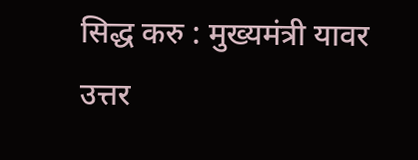सिद्ध करु : मुख्यमंत्री यावर उत्तर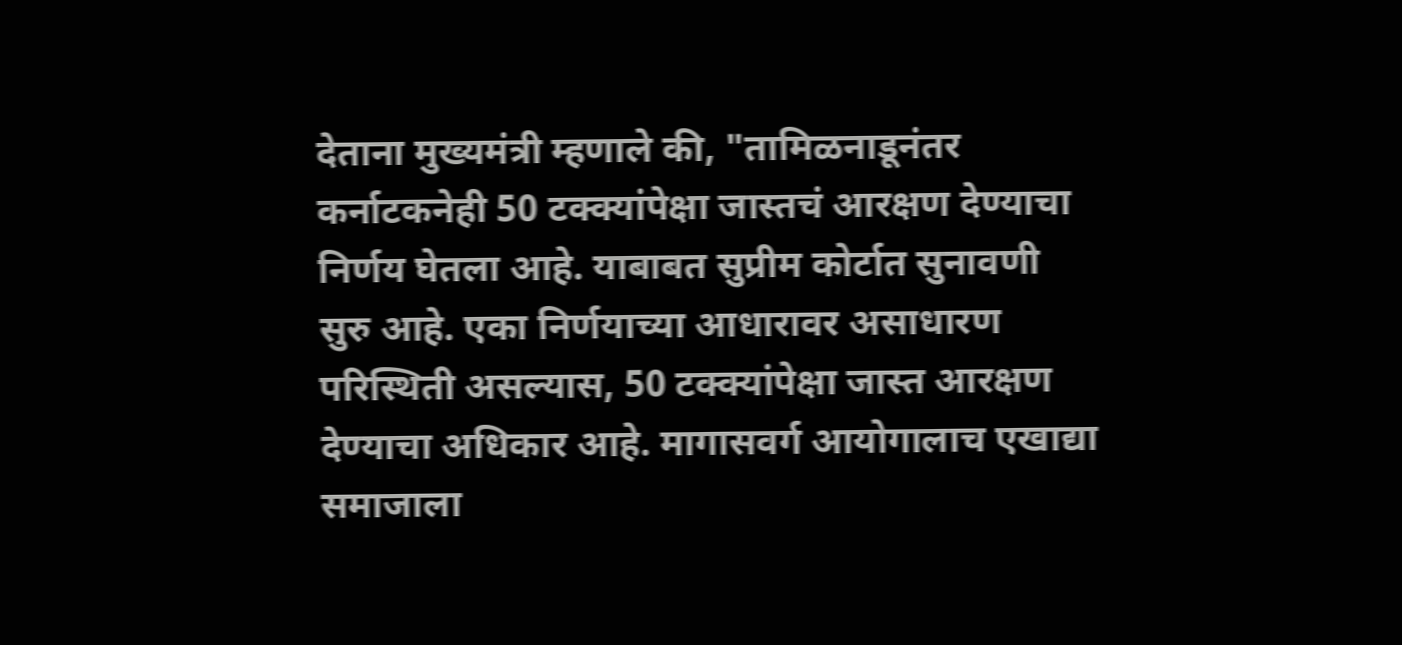देताना मुख्यमंत्री म्हणाले की, "तामिळनाडूनंतर कर्नाटकनेही 50 टक्क्यांपेक्षा जास्तचं आरक्षण देण्याचा निर्णय घेतला आहे. याबाबत सुप्रीम कोर्टात सुनावणी सुरु आहे. एका निर्णयाच्या आधारावर असाधारण परिस्थिती असल्यास, 50 टक्क्यांपेक्षा जास्त आरक्षण देण्याचा अधिकार आहे. मागासवर्ग आयोगालाच एखाद्या समाजाला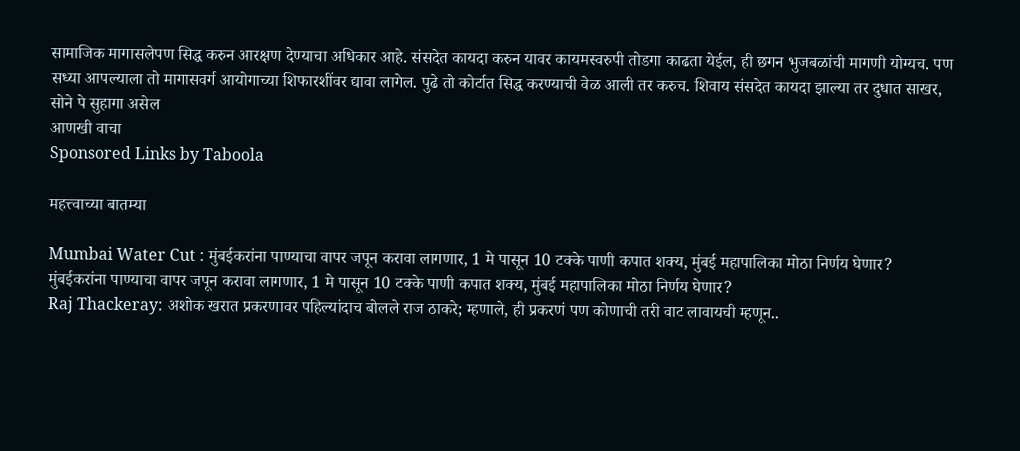सामाजिक मागासलेपण सिद्ध करुन आरक्षण देण्याचा अधिकार आहे. संसदेत कायदा करुन यावर कायमस्वरुपी तोडगा काढता येईल, ही छगन भुजबळांची मागणी योग्यच. पण सध्या आपल्याला तो मागासवर्ग आयोगाच्या शिफारशींवर द्यावा लागेल. पुढे तो कोर्टात सिद्ध करण्याची वेळ आली तर करुच. शिवाय संसदेत कायदा झाल्या तर दुधात साखर, सोने पे सुहागा असेल
आणखी वाचा
Sponsored Links by Taboola

महत्त्वाच्या बातम्या

Mumbai Water Cut : मुंबईकरांना पाण्याचा वापर जपून करावा लागणार, 1 मे पासून 10 टक्के पाणी कपात शक्य, मुंबई महापालिका मोठा निर्णय घेणार?
मुंबईकरांना पाण्याचा वापर जपून करावा लागणार, 1 मे पासून 10 टक्के पाणी कपात शक्य, मुंबई महापालिका मोठा निर्णय घेणार?
Raj Thackeray: अशोक खरात प्रकरणावर पहिल्यांदाच बोलले राज ठाकरे; म्हणाले, ही प्रकरणं पण कोणाची तरी वाट लावायची म्हणून..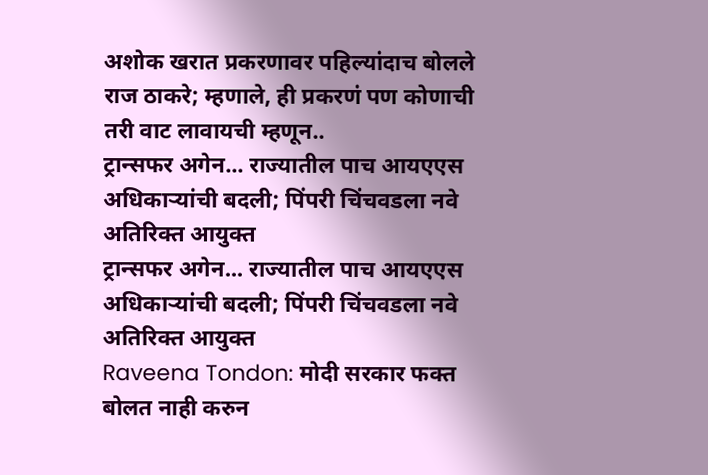अशोक खरात प्रकरणावर पहिल्यांदाच बोलले राज ठाकरे; म्हणाले, ही प्रकरणं पण कोणाची तरी वाट लावायची म्हणून..
ट्रान्सफर अगेन... राज्यातील पाच आयएएस अधिकाऱ्यांची बदली; पिंपरी चिंचवडला नवे अतिरिक्त आयुक्त
ट्रान्सफर अगेन... राज्यातील पाच आयएएस अधिकाऱ्यांची बदली; पिंपरी चिंचवडला नवे अतिरिक्त आयुक्त
Raveena Tondon: मोदी सरकार फक्त बोलत नाही करुन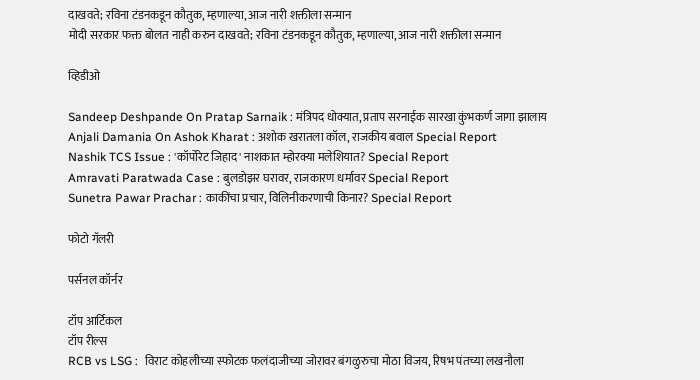दाखवते; रविना टंडनकडून कौतुक, म्हणाल्या, आज नारी शक्तीला सन्मान
मोदी सरकार फक्त बोलत नाही करुन दाखवते; रविना टंडनकडून कौतुक, म्हणाल्या, आज नारी शक्तीला सन्मान

व्हिडीओ

Sandeep Deshpande On Pratap Sarnaik : मंत्रिपद धोक्यात, प्रताप सरनाईक सारखा कुंभकर्ण जागा झालाय
Anjali Damania On Ashok Kharat : अशोक खरातला कॉल, राजकीय बवाल Special Report
Nashik TCS Issue : 'कॉर्पोरेट जिहाद' नाशकात म्होरक्या मलेशियात? Special Report
Amravati Paratwada Case : बुलडोझर घरावर, राजकारण धर्मावर Special Report
Sunetra Pawar Prachar : काकींचा प्रचार, विलिनीकरणाची किनार? Special Report

फोटो गॅलरी

पर्सनल कॉर्नर

टॉप आर्टिकल
टॉप रील्स
RCB vs LSG :  विराट कोहलीच्या स्फोटक फलंदाजीच्या जोरावर बंगळुरुचा मोठा विजय, रिषभ पंतच्या लखनौला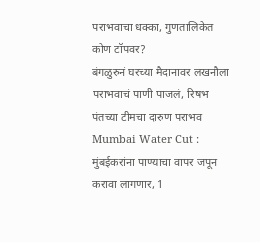पराभवाचा धक्का, गुणतालिकेत कोण टॉपवर?
बंगळुरुनं घरच्या मैदानावर लखनौला पराभवाचं पाणी पाजलं, रिषभ पंतच्या टीमचा दारुण पराभव
Mumbai Water Cut : मुंबईकरांना पाण्याचा वापर जपून करावा लागणार, 1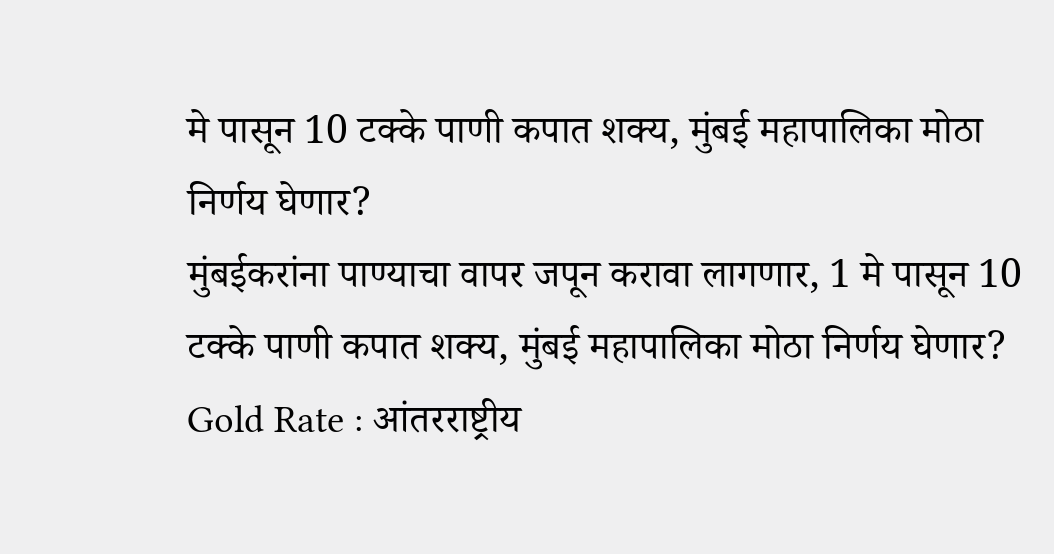मे पासून 10 टक्के पाणी कपात शक्य, मुंबई महापालिका मोठा निर्णय घेणार?
मुंबईकरांना पाण्याचा वापर जपून करावा लागणार, 1 मे पासून 10 टक्के पाणी कपात शक्य, मुंबई महापालिका मोठा निर्णय घेणार?
Gold Rate : आंतरराष्ट्रीय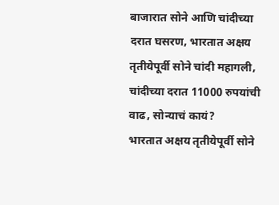बाजारात सोने आणि चांदीच्या दरात घसरण, भारतात अक्षय तृतीयेपूर्वी सोने चांदी महागली, चांदीच्या दरात 11000 रुपयांची वाढ, सोन्याचं कायं?
भारतात अक्षय तृतीयेपूर्वी सोने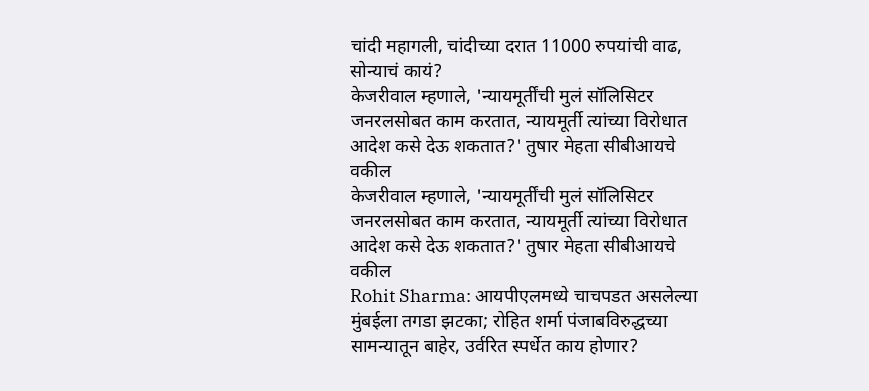चांदी महागली, चांदीच्या दरात 11000 रुपयांची वाढ, सोन्याचं कायं?
केजरीवाल म्हणाले, 'न्यायमूर्तींची मुलं सॉलिसिटर जनरलसोबत काम करतात, न्यायमूर्ती त्यांच्या विरोधात आदेश कसे देऊ शकतात?' तुषार मेहता सीबीआयचे वकील
केजरीवाल म्हणाले, 'न्यायमूर्तींची मुलं सॉलिसिटर जनरलसोबत काम करतात, न्यायमूर्ती त्यांच्या विरोधात आदेश कसे देऊ शकतात?' तुषार मेहता सीबीआयचे वकील
Rohit Sharma: आयपीएलमध्ये चाचपडत असलेल्या मुंबईला तगडा झटका; रोहित शर्मा पंजाबविरुद्धच्या सामन्यातून बाहेर, उर्वरित स्पर्धेत काय होणार?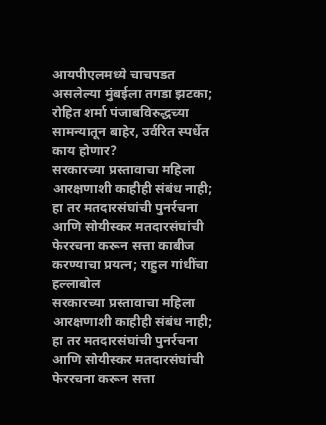आयपीएलमध्ये चाचपडत असलेल्या मुंबईला तगडा झटका; रोहित शर्मा पंजाबविरुद्धच्या सामन्यातून बाहेर, उर्वरित स्पर्धेत काय होणार?
सरकारच्या प्रस्तावाचा महिला आरक्षणाशी काहीही संबंध नाही; हा तर मतदारसंघांची पुनर्रचना आणि सोयीस्कर मतदारसंघांची फेररचना करून सत्ता काबीज करण्याचा प्रयत्न; राहुल गांधींचा हल्लाबोल
सरकारच्या प्रस्तावाचा महिला आरक्षणाशी काहीही संबंध नाही; हा तर मतदारसंघांची पुनर्रचना आणि सोयीस्कर मतदारसंघांची फेररचना करून सत्ता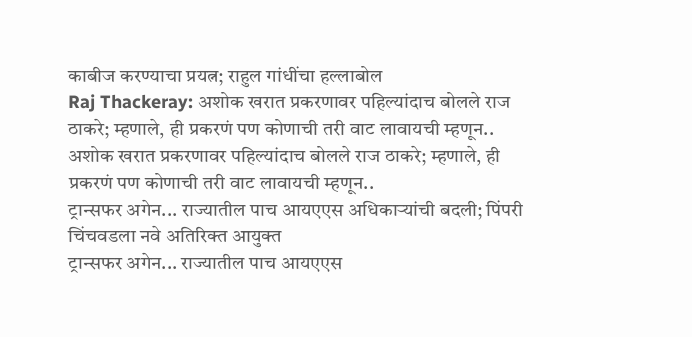काबीज करण्याचा प्रयत्न; राहुल गांधींचा हल्लाबोल
Raj Thackeray: अशोक खरात प्रकरणावर पहिल्यांदाच बोलले राज ठाकरे; म्हणाले, ही प्रकरणं पण कोणाची तरी वाट लावायची म्हणून..
अशोक खरात प्रकरणावर पहिल्यांदाच बोलले राज ठाकरे; म्हणाले, ही प्रकरणं पण कोणाची तरी वाट लावायची म्हणून..
ट्रान्सफर अगेन... राज्यातील पाच आयएएस अधिकाऱ्यांची बदली; पिंपरी चिंचवडला नवे अतिरिक्त आयुक्त
ट्रान्सफर अगेन... राज्यातील पाच आयएएस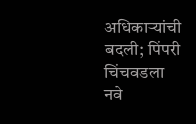अधिकाऱ्यांची बदली; पिंपरी चिंचवडला नवे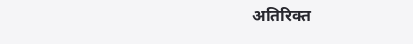अतिरिक्त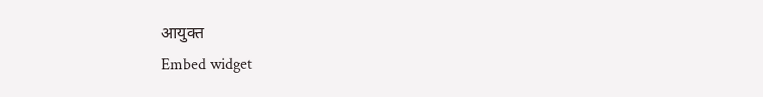आयुक्त
Embed widget